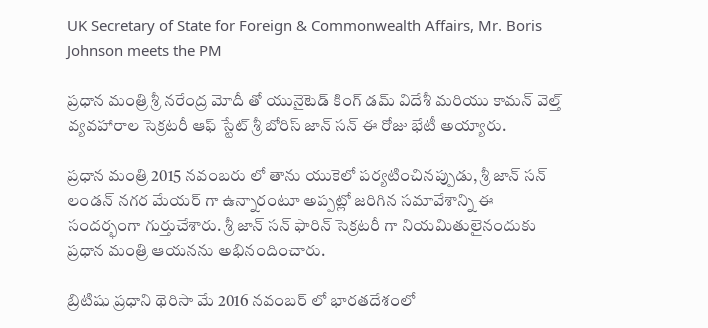UK Secretary of State for Foreign & Commonwealth Affairs, Mr. Boris Johnson meets the PM

ప్రధాన మంత్రి శ్రీ నరేంద్ర మోదీ తో యునైటెడ్ కింగ్ డమ్ విదేశీ మరియు కామన్ వెల్త్ వ్యవహారాల సెక్రటరీ ఆఫ్ స్టేట్ శ్రీ బోరిస్ జాన్ సన్ ఈ రోజు భేటీ అయ్యారు.

ప్రధాన మంత్రి 2015 నవంబరు లో తాను యుకెలో పర్యటించినప్పుడు, శ్రీ జాన్ సన్ లండన్ నగర మేయర్ గా ఉన్నారంటూ అప్పట్లో జరిగిన సమావేశాన్ని ఈ సందర్భంగా గుర్తుచేశారు. శ్రీ జాన్ సన్ ఫారిన్ సెక్రటరీ గా నియమితులైనందుకు ప్రధాన మంత్రి ఆయనను అభినందించారు.

బ్రిటిషు ప్రధాని థెరిసా మే 2016 నవంబర్ లో భారతదేశంలో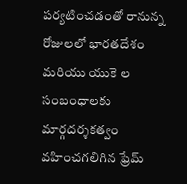పర్యటించడంతో రానున్న రోజులలో భారతదేశం మరియు యుకె ల సంబంధాలకు మార్గదర్శకత్వం వహించగలిగిన ఫ్రేమ్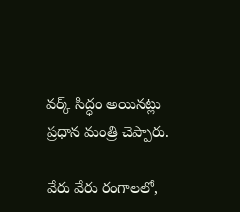వర్క్ సిద్ధం అయినట్లు ప్రధాన మంత్రి చెప్పారు.

వేరు వేరు రంగాలలో,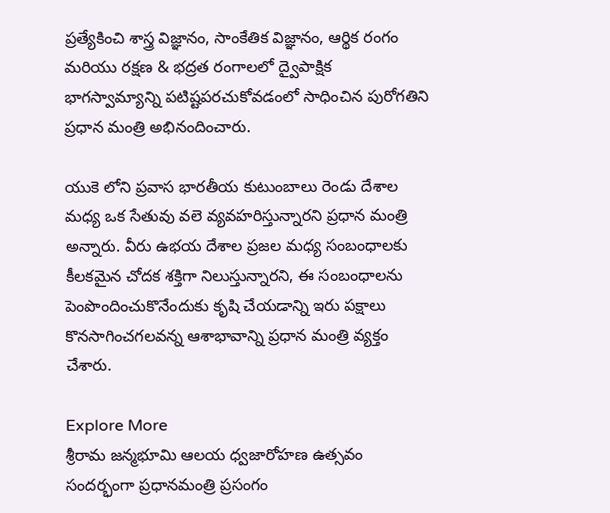ప్రత్యేకించి శాస్త్ర విజ్ఞానం, సాంకేతిక విజ్ఞానం, ఆర్థిక రంగం మరియు రక్షణ & భద్రత రంగాలలో ద్వైపాక్షిక భాగస్వామ్యాన్ని పటిష్టపరచుకోవడంలో సాధించిన పురోగతిని ప్రధాన మంత్రి అభినందించారు.

యుకె లోని ప్రవాస భారతీయ కుటుంబాలు రెండు దేశాల మధ్య ఒక సేతువు వలె వ్యవహరిస్తున్నారని ప్రధాన మంత్రి అన్నారు. వీరు ఉభయ దేశాల ప్రజల మధ్య సంబంధాలకు కీలకమైన చోదక శక్తిగా నిలుస్తున్నారని, ఈ సంబంధాలను పెంపొందించుకొనేందుకు కృషి చేయడాన్ని ఇరు పక్షాలు కొనసాగించగలవన్న ఆశాభావాన్ని ప్రధాన మంత్రి వ్యక్తం చేశారు.

Explore More
శ్రీరామ జన్మభూమి ఆలయ ధ్వజారోహణ ఉత్సవం సందర్భంగా ప్రధానమంత్రి ప్రసంగం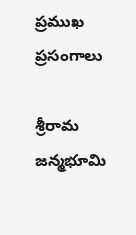ప్రముఖ ప్రసంగాలు

శ్రీరామ జన్మభూమి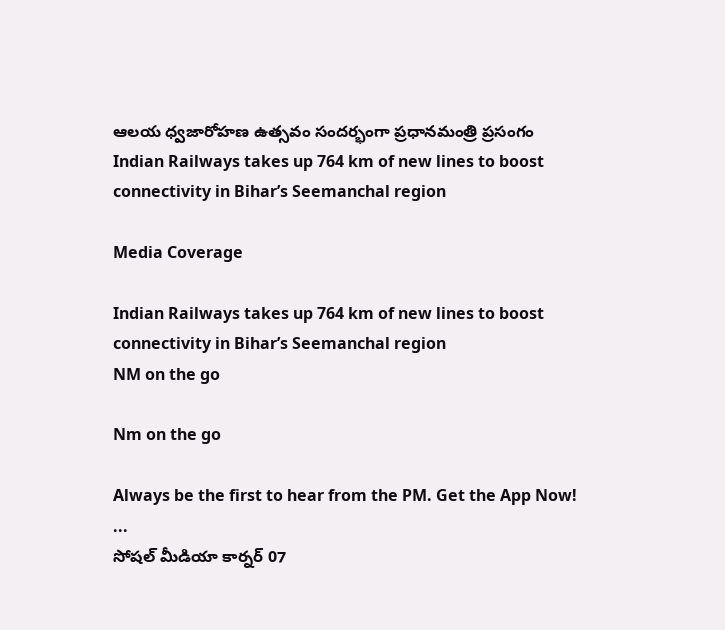ఆలయ ధ్వజారోహణ ఉత్సవం సందర్భంగా ప్రధానమంత్రి ప్రసంగం
Indian Railways takes up 764 km of new lines to boost connectivity in Bihar’s Seemanchal region

Media Coverage

Indian Railways takes up 764 km of new lines to boost connectivity in Bihar’s Seemanchal region
NM on the go

Nm on the go

Always be the first to hear from the PM. Get the App Now!
...
సోషల్ మీడియా కార్నర్ 07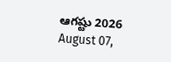ఆగష్టు 2026
August 07,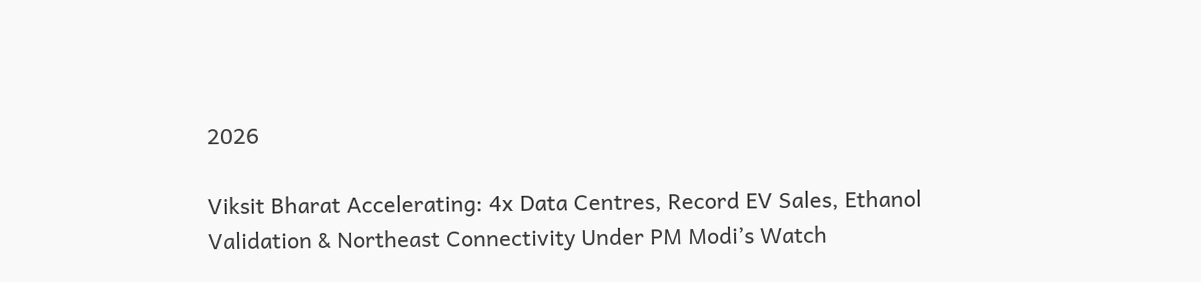2026

Viksit Bharat Accelerating: 4x Data Centres, Record EV Sales, Ethanol Validation & Northeast Connectivity Under PM Modi’s Watch